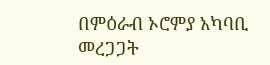በምዕራብ ኦሮምያ አካባቢ መረጋጋት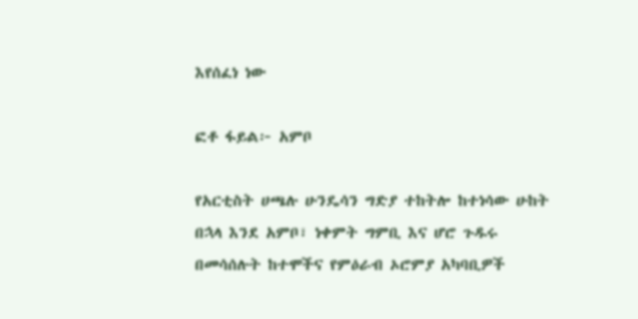እየሰፈነ ነው

ፎቶ ፋይል፦ አምቦ

የአርቲስት ሀጫሉ ሁንዴሳን ግድያ ተከትሎ ከተነሳው ሁከት በኋላ እንደ አምቦ፣ ነቀምት ግምቢ እና ሆሮ ጉዱሩ በመሳሰሉት ከተሞችና የምዕራብ ኦሮምያ አካባቢዎች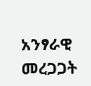አንፃራዊ መረጋጋት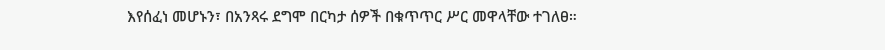እየሰፈነ መሆኑን፣ በአንጻሩ ደግሞ በርካታ ሰዎች በቁጥጥር ሥር መዋላቸው ተገለፀ።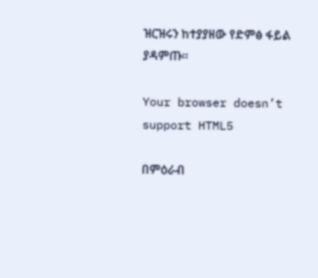ዝርዝሩን ከተያያዘው የድምፅ ፋይል ያዳምጡ።

Your browser doesn’t support HTML5

በምዕራብ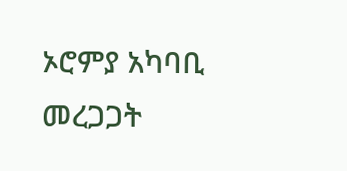ኦሮምያ አካባቢ መረጋጋት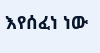እየሰፈነ ነው